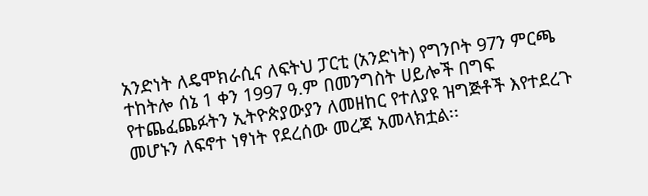አንድነት ለዴሞክራሲና ለፍትህ ፓርቲ (አንድነት) የግንቦት 97ን ምርጫ ተከትሎ ሰኔ 1 ቀን 1997 ዓ.ም በመንግስት ሀይሎች በግፍ የተጨፈጨፉትን ኢትዮጵያውያን ለመዘከር የተለያዩ ዝግጅቶች እየተደረጉ መሆኑን ለፍኖተ ነፃነት የደረሰው መረጃ አመላክቷል፡፡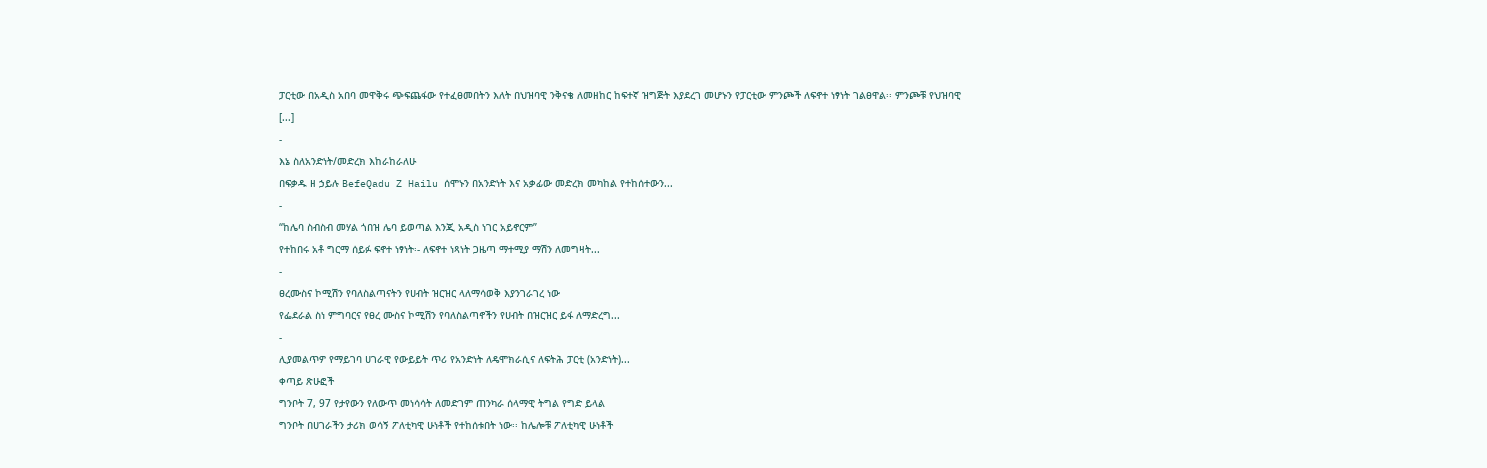ፓርቲው በአዲስ አበባ መዋቅሩ ጭፍጨፋው የተፈፀመበትን እለት በህዝባዊ ንቅናቄ ለመዘከር ከፍተኛ ዝግጅት እያደረገ መሆኑን የፓርቲው ምንጮች ለፍኖተ ነፃነት ገልፀዋል፡፡ ምንጮቹ የህዝባዊ [...]
-
እኔ ስለአንድነት/መድረክ እከራከራለሁ
በፍቃዱ ዘ ኃይሉ BefeQadu Z Hailu ሰሞኑን በአንድነት እና አቃፊው መድረክ መካከል የተከሰተውን...
-
“ከሌባ ስብስብ መሃል ጎበዝ ሌባ ይወጣል እንጂ አዲስ ነገር አይኖርም”
የተከበሩ አቶ ግርማ ሰይፉ ፍኖተ ነፃነት፡- ለፍኖተ ነጻነት ጋዜጣ ማተሚያ ማሽን ለመግዛት...
-
ፀረሙስና ኮሚሽን የባለስልጣናትን የሀብት ዝርዝር ላለማሳወቅ እያንገራገረ ነው
የፌደራል ስነ ምግባርና የፀረ ሙስና ኮሚሽን የባለስልጣኖችን የሀብት በዝርዝር ይፋ ለማድረግ...
-
ሊያመልጥዎ የማይገባ ሀገራዊ የውይይት ጥሪ የአንድነት ለዴሞክራሲና ለፍትሕ ፓርቲ (አንድነት)...
ቀጣይ ጽሁፎች
ግንቦት 7, 97 የታየውን የለውጥ መነሳሳት ለመድገም ጠንካራ ሰላማዊ ትግል የግድ ይላል
ግንቦት በሀገራችን ታሪክ ወሳኝ ፖለቲካዊ ሁነቶች የተከሰቱበት ነው፡፡ ከሌሎቹ ፖለቲካዊ ሁነቶች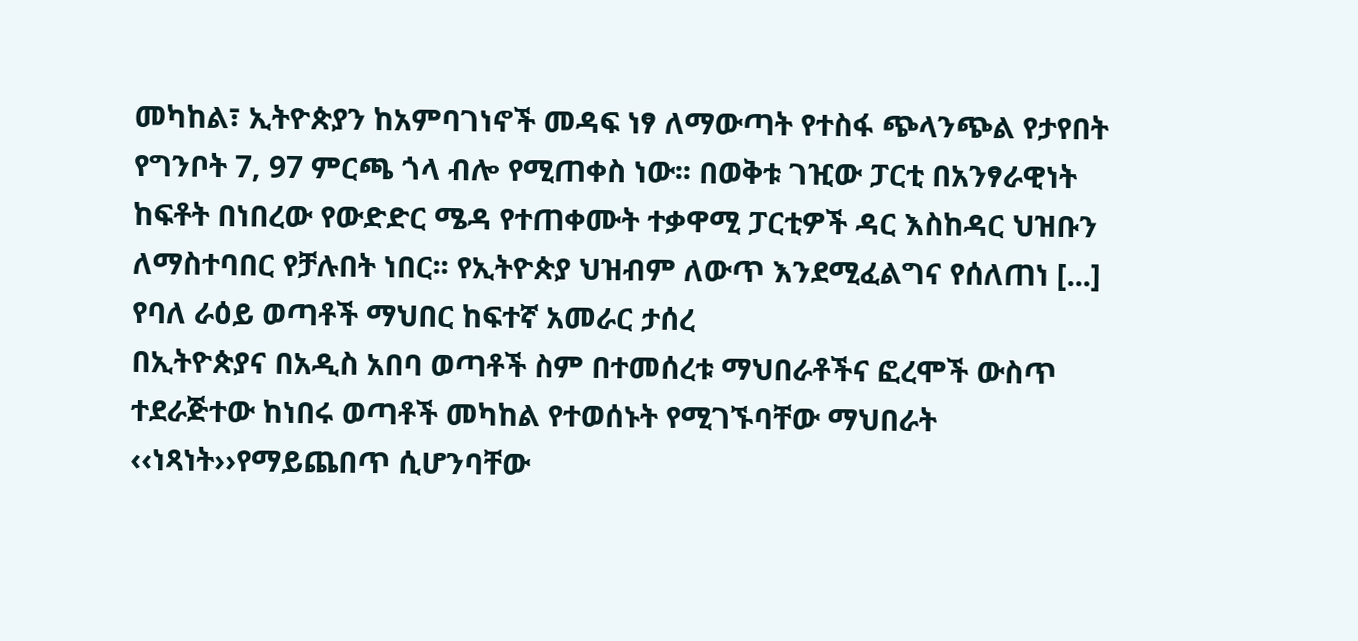መካከል፣ ኢትዮጵያን ከአምባገነኖች መዳፍ ነፃ ለማውጣት የተስፋ ጭላንጭል የታየበት የግንቦት 7, 97 ምርጫ ጎላ ብሎ የሚጠቀስ ነው፡፡ በወቅቱ ገዢው ፓርቲ በአንፃራዊነት ከፍቶት በነበረው የውድድር ሜዳ የተጠቀሙት ተቃዋሚ ፓርቲዎች ዳር እስከዳር ህዝቡን ለማስተባበር የቻሉበት ነበር፡፡ የኢትዮጵያ ህዝብም ለውጥ እንደሚፈልግና የሰለጠነ [...]
የባለ ራዕይ ወጣቶች ማህበር ከፍተኛ አመራር ታሰረ
በኢትዮጵያና በአዲስ አበባ ወጣቶች ስም በተመሰረቱ ማህበራቶችና ፎረሞች ውስጥ ተደራጅተው ከነበሩ ወጣቶች መካከል የተወሰኑት የሚገኙባቸው ማህበራት ‹‹ነጻነት››የማይጨበጥ ሲሆንባቸው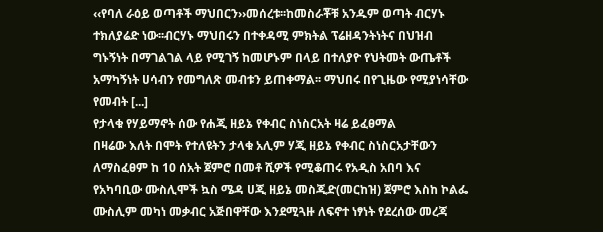‹‹የባለ ራዕይ ወጣቶች ማህበርን››መሰረቱ፡፡ከመስራቾቹ አንዱም ወጣት ብርሃኑ ተክለያሬድ ነው፡፡ብርሃኑ ማህበሩን በተቀዳሚ ምክትል ፕሬዘዳንትነትና በህዝብ ግኑኝነት በማገልገል ላይ የሚገኝ ከመሆኑም በላይ በተለያዮ የህትመት ውጤቶች አማካኝነት ሀሳብን የመግለጽ መብቱን ይጠቀማል፡፡ ማህበሩ በየጊዜው የሚያነሳቸው የመብት [...]
የታላቁ የሃይማኖት ሰው የሐጂ ዘይኔ የቀብር ስነስርአት ዛሬ ይፈፀማል
በዛሬው እለት በሞት የተለዩትን ታላቁ አሊም ሃጂ ዘይኔ የቀብር ስነስርአታቸውን ለማስፈፀም ከ 10 ሰአት ጀምሮ በመቶ ሺዎች የሚቆጠሩ የአዲስ አበባ እና የአካባቢው ሙስሊሞች ኳስ ሜዳ ሀጂ ዘይኔ መስጂድ(መርከዝ) ጀምሮ እስከ ኮልፌ ሙስሊም መካነ መቃብር አጅበዋቸው እንደሚጓዙ ለፍኖተ ነፃነት የደረሰው መረጃ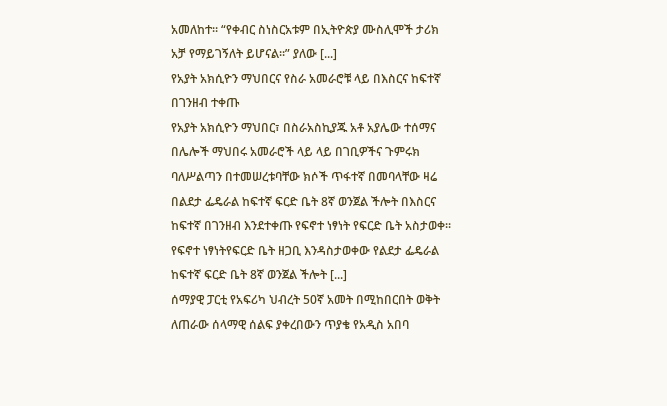አመለከተ። “የቀብር ስነስርአቱም በኢትዮጵያ ሙስሊሞች ታሪክ አቻ የማይገኝለት ይሆናል።” ያለው [...]
የአያት አክሲዮን ማህበርና የስራ አመራሮቹ ላይ በእስርና ከፍተኛ በገንዘብ ተቀጡ
የአያት አክሲዮን ማህበር፣ በስራአስኪያጁ አቶ አያሌው ተሰማና በሌሎች ማህበሩ አመራሮች ላይ ላይ በገቢዎችና ጉምሩክ ባለሥልጣን በተመሠረቱባቸው ክሶች ጥፋተኛ በመባላቸው ዛሬ በልደታ ፌዴራል ከፍተኛ ፍርድ ቤት 8ኛ ወንጀል ችሎት በእስርና ከፍተኛ በገንዘብ እንደተቀጡ የፍኖተ ነፃነት የፍርድ ቤት አስታወቀ፡፡ የፍኖተ ነፃነትየፍርድ ቤት ዘጋቢ እንዳስታወቀው የልደታ ፌዴራል ከፍተኛ ፍርድ ቤት 8ኛ ወንጀል ችሎት [...]
ሰማያዊ ፓርቲ የአፍሪካ ህብረት 50ኛ አመት በሚከበርበት ወቅት ለጠራው ሰላማዊ ሰልፍ ያቀረበውን ጥያቄ የአዲስ አበባ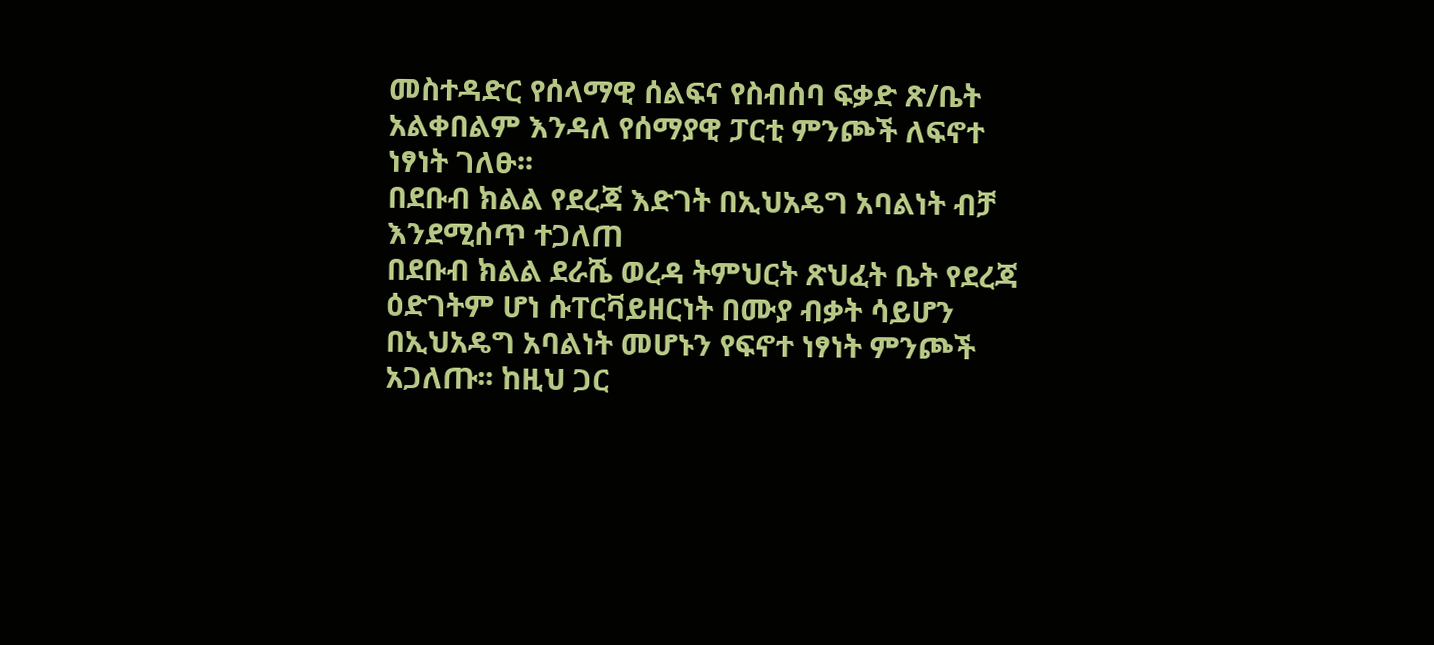መስተዳድር የሰላማዊ ሰልፍና የስብሰባ ፍቃድ ጽ/ቤት አልቀበልም እንዳለ የሰማያዊ ፓርቲ ምንጮች ለፍኖተ ነፃነት ገለፁ፡፡
በደቡብ ክልል የደረጃ እድገት በኢህአዴግ አባልነት ብቻ እንደሚሰጥ ተጋለጠ
በደቡብ ክልል ደራሼ ወረዳ ትምህርት ጽህፈት ቤት የደረጃ ዕድገትም ሆነ ሱፐርቫይዘርነት በሙያ ብቃት ሳይሆን በኢህአዴግ አባልነት መሆኑን የፍኖተ ነፃነት ምንጮች አጋለጡ፡፡ ከዚህ ጋር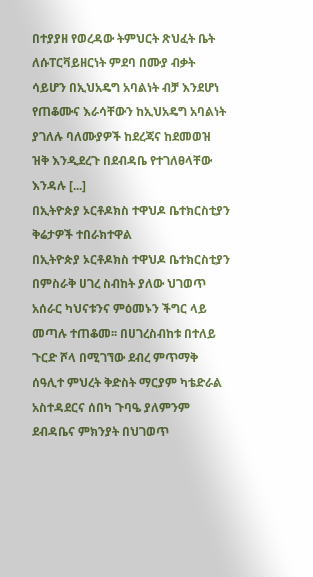በተያያዘ የወረዳው ትምህርት ጽህፈት ቤት ለሱፐርቫይዘርነት ምደባ በሙያ ብቃት ሳይሆን በኢህአዴግ አባልነት ብቻ እንደሆነ የጠቆሙና እራሳቸውን ከኢህአዴግ አባልነት ያገለሉ ባለሙያዎች ከደረጃና ከደመወዝ ዝቅ እንዲደረጉ በደብዳቤ የተገለፀላቸው እንዳሉ [...]
በኢትዮጵያ ኦርቶዶክስ ተዋህዶ ቤተክርስቲያን ቅሬታዎች ተበራክተዋል
በኢትዮጵያ ኦርቶዶክስ ተዋህዶ ቤተክርስቲያን በምስራቅ ሀገረ ስብከት ያለው ህገወጥ አሰራር ካህናቱንና ምዕመኑን ችግር ላይ መጣሉ ተጠቆመ፡፡ በሀገረስብከቱ በተለይ ጉርድ ሾላ በሚገኘው ደብረ ምጥማቅ ሰዓሊተ ምህረት ቅድስት ማርያም ካቴድራል አስተዳደርና ሰበካ ጉባዔ ያለምንም ደብዳቤና ምክንያት በህገወጥ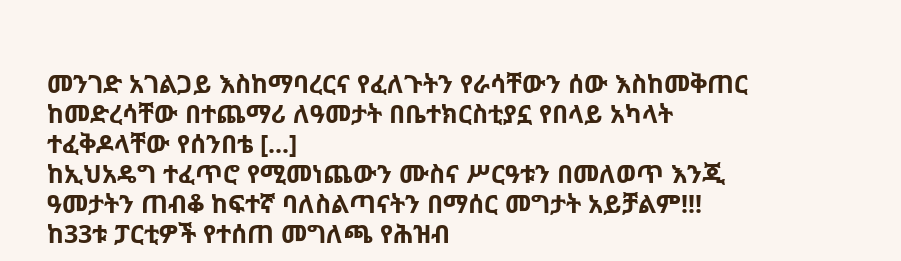መንገድ አገልጋይ እስከማባረርና የፈለጉትን የራሳቸውን ሰው እስከመቅጠር ከመድረሳቸው በተጨማሪ ለዓመታት በቤተክርስቲያኗ የበላይ አካላት ተፈቅዶላቸው የሰንበቴ [...]
ከኢህአዴግ ተፈጥሮ የሚመነጨውን ሙስና ሥርዓቱን በመለወጥ እንጂ ዓመታትን ጠብቆ ከፍተኛ ባለስልጣናትን በማሰር መግታት አይቻልም!!!
ከ33ቱ ፓርቲዎች የተሰጠ መግለጫ የሕዝብ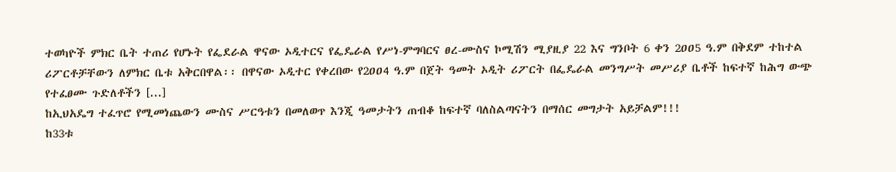ተወካዮች ምክር ቤት ተጠሪ የሆኑት የፌደራል ዋናው ኦዲተርና የፌዴራል የሥነ-ምግባርና ፀረ-ሙስና ኮሚሽን ሚያዚያ 22 እና ግንቦት 6 ቀን 2ዐዐ5 ዓ.ም በቅደም ተከተል ሪፖርቶቻቸውን ለምክር ቤቱ አቅርበዋል፡፡ በዋናው ኦዲተር የቀረበው የ2ዐዐ4 ዓ.ም በጀት ዓመት ኦዲት ሪፖርት በፌዴራል መንግሥት መሥሪያ ቤቶች ከፍተኛ ከሕግ ውጭ የተፈፀሙ ጉድለቶችን [...]
ከኢህአዴግ ተፈጥሮ የሚመነጨውን ሙስና ሥርዓቱን በመለወጥ እንጂ ዓመታትን ጠብቆ ከፍተኛ ባለስልጣናትን በማሰር መግታት አይቻልም!!!
ከ33ቱ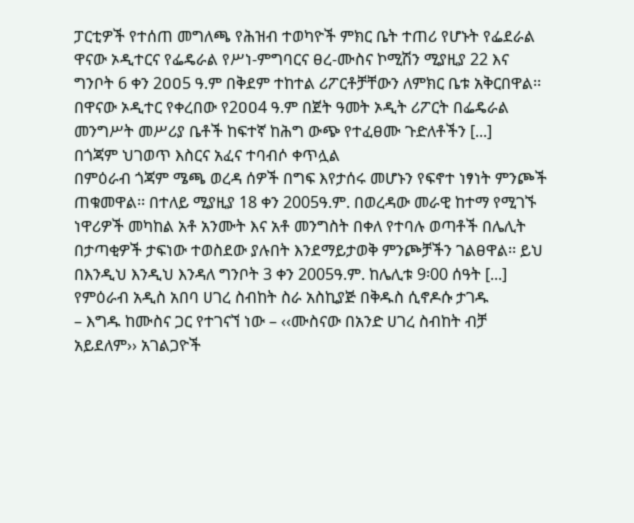ፓርቲዎች የተሰጠ መግለጫ የሕዝብ ተወካዮች ምክር ቤት ተጠሪ የሆኑት የፌደራል ዋናው ኦዲተርና የፌዴራል የሥነ-ምግባርና ፀረ-ሙስና ኮሚሽን ሚያዚያ 22 እና ግንቦት 6 ቀን 2ዐዐ5 ዓ.ም በቅደም ተከተል ሪፖርቶቻቸውን ለምክር ቤቱ አቅርበዋል፡፡ በዋናው ኦዲተር የቀረበው የ2ዐዐ4 ዓ.ም በጀት ዓመት ኦዲት ሪፖርት በፌዴራል መንግሥት መሥሪያ ቤቶች ከፍተኛ ከሕግ ውጭ የተፈፀሙ ጉድለቶችን [...]
በጎጃም ህገወጥ እስርና አፈና ተባብሶ ቀጥሏል
በምዕራብ ጎጃም ሜጫ ወረዳ ሰዎች በግፍ እየታሰሩ መሆኑን የፍኖተ ነፃነት ምንጮች ጠቁመዋል፡፡ በተለይ ሚያዚያ 18 ቀን 2005ዓ.ም. በወረዳው መራዊ ከተማ የሚገኙ ነዋሪዎች መካከል አቶ አንሙት እና አቶ መንግስት በቀለ የተባሉ ወጣቶች በሌሊት በታጣቂዎች ታፍነው ተወስደው ያሉበት እንደማይታወቅ ምንጮቻችን ገልፀዋል፡፡ ይህ በእንዲህ እንዲህ እንዳለ ግንቦት 3 ቀን 2005ዓ.ም. ከሌሊቱ 9፡00 ሰዓት [...]
የምዕራብ አዲስ አበባ ሀገረ ስብከት ስራ አስኪያጅ በቅዱስ ሲኖዶሱ ታገዱ
– እግዱ ከሙስና ጋር የተገናኘ ነው – ‹‹ሙስናው በአንድ ሀገረ ስብከት ብቻ አይደለም›› አገልጋዮች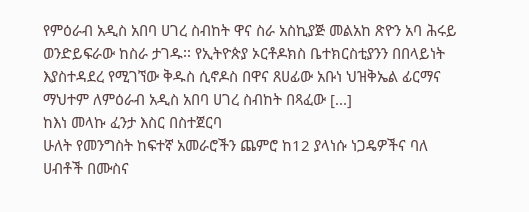የምዕራብ አዲስ አበባ ሀገረ ስብከት ዋና ስራ አስኪያጅ መልአከ ጽዮን አባ ሕሩይ ወንድይፍራው ከስራ ታገዱ፡፡ የኢትዮጵያ ኦርቶዶክስ ቤተክርስቲያንን በበላይነት እያስተዳደረ የሚገኘው ቅዱስ ሲኖዶስ በዋና ጸሀፊው አቡነ ህዝቅኤል ፊርማና ማህተም ለምዕራብ አዲስ አበባ ሀገረ ስብከት በጻፈው [...]
ከእነ መላኩ ፈንታ እስር በስተጀርባ
ሁለት የመንግስት ከፍተኛ አመራሮችን ጨምሮ ከ12 ያላነሱ ነጋዴዎችና ባለ ሀብቶች በሙስና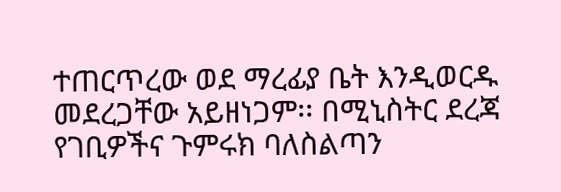ተጠርጥረው ወደ ማረፊያ ቤት እንዲወርዱ መደረጋቸው አይዘነጋም፡፡ በሚኒስትር ደረጃ የገቢዎችና ጉምሩክ ባለስልጣን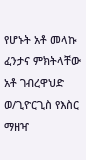የሆኑት አቶ መላኩ ፈንታና ምክትላቸው አቶ ገብረዋህድ ወ/ጊዮርጊስ የእስር ማዘዣ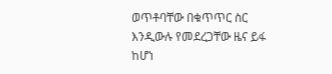ወጥቶባቸው በቁጥጥር ስር እንዲውሉ የመደረጋቸው ዜና ይፋ ከሆነ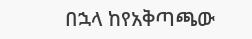በኋላ ከየአቅጣጫው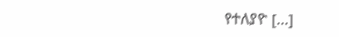የተለያዮ [...]